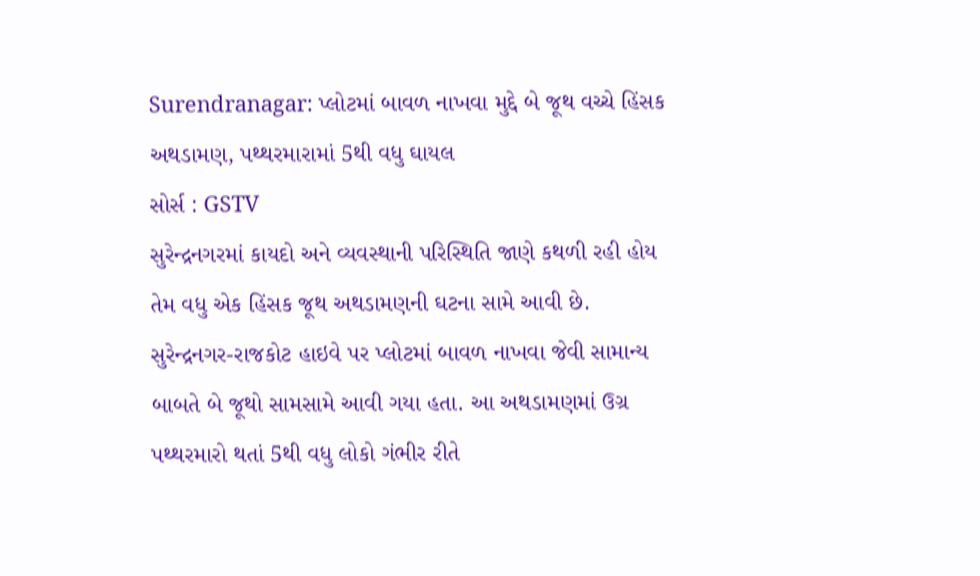Surendranagar: પ્લોટમાં બાવળ નાખવા મુદ્દે બે જૂથ વચ્ચે હિંસક અથડામણ, પથ્થરમારામાં 5થી વધુ ઘાયલ
સોર્સ : GSTV
સુરેન્દ્રનગરમાં કાયદો અને વ્યવસ્થાની પરિસ્થિતિ જાણે કથળી રહી હોય તેમ વધુ એક હિંસક જૂથ અથડામણની ઘટના સામે આવી છે. સુરેન્દ્રનગર-રાજકોટ હાઇવે પર પ્લોટમાં બાવળ નાખવા જેવી સામાન્ય બાબતે બે જૂથો સામસામે આવી ગયા હતા. આ અથડામણમાં ઉગ્ર પથ્થરમારો થતાં 5થી વધુ લોકો ગંભીર રીતે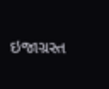ઇજાગ્રસ્ત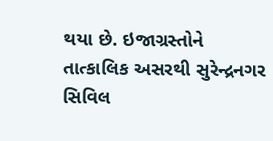થયા છે. ઇજાગ્રસ્તોને તાત્કાલિક અસરથી સુરેન્દ્રનગર સિવિલ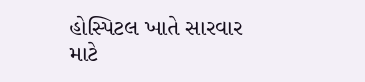હોસ્પિટલ ખાતે સારવાર માટે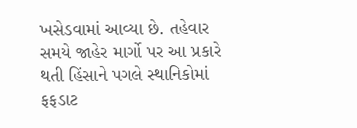ખસેડવામાં આવ્યા છે. તહેવાર સમયે જાહેર માર્ગો પર આ પ્રકારે થતી હિંસાને પગલે સ્થાનિકોમાં ફફડાટ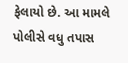ફેલાયો છે. આ મામલે પોલીસે વધુ તપાસ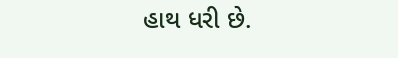હાથ ધરી છે.